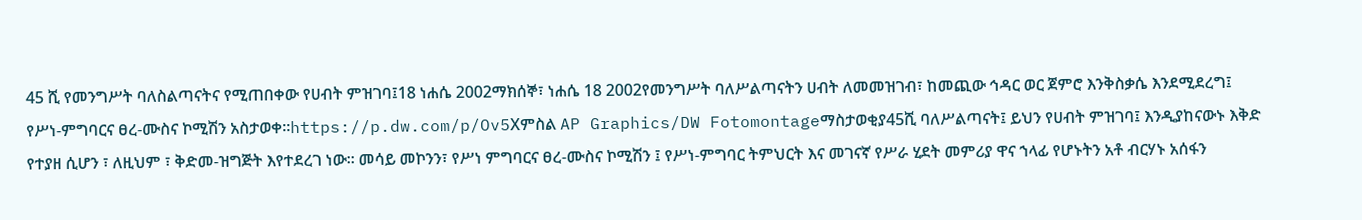45 ሺ የመንግሥት ባለስልጣናትና የሚጠበቀው የሀብት ምዝገባ፤18 ነሐሴ 2002ማክሰኞ፣ ነሐሴ 18 2002የመንግሥት ባለሥልጣናትን ሀብት ለመመዝገብ፣ ከመጪው ኅዳር ወር ጀምሮ እንቅስቃሴ እንደሚደረግ፤ የሥነ-ምግባርና ፀረ-ሙስና ኮሚሽን አስታወቀ።https://p.dw.com/p/Ov5Xምስል AP Graphics/DW Fotomontageማስታወቂያ45ሺ ባለሥልጣናት፤ ይህን የሀብት ምዝገባ፤ እንዲያከናውኑ እቅድ የተያዘ ሲሆን ፣ ለዚህም ፣ ቅድመ-ዝግጅት እየተደረገ ነው። መሳይ መኮንን፣ የሥነ ምግባርና ፀረ-ሙስና ኮሚሽን ፤ የሥነ-ምግባር ትምህርት እና መገናኛ የሥራ ሂደት መምሪያ ዋና ኀላፊ የሆኑትን አቶ ብርሃኑ አሰፋን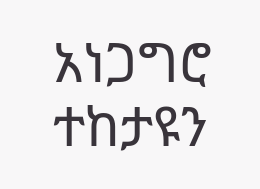አነጋግሮ ተከታዩን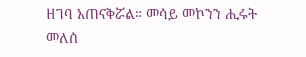ዘገባ አጠናቅሯል። መሳይ መኮንን ሒሩት መለሰ